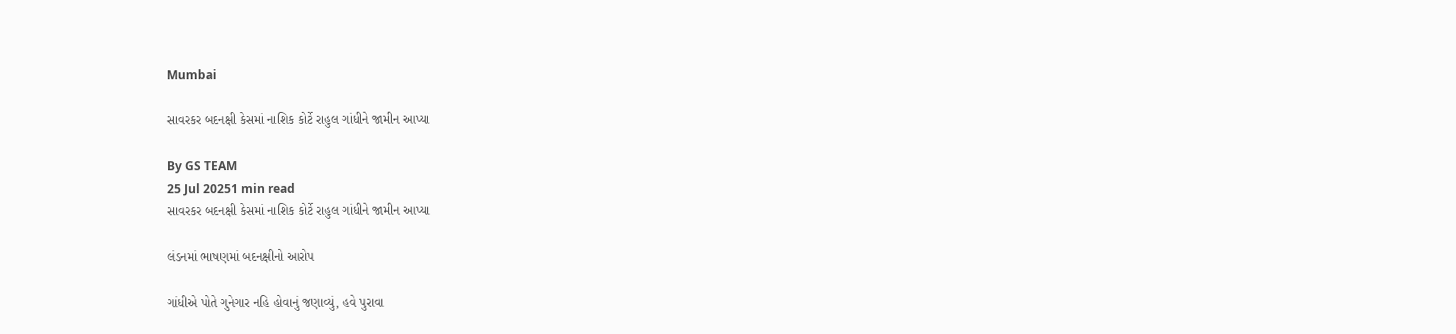Mumbai

સાવરકર બદનક્ષી કેસમાં નાશિક કોર્ટે રાહુલ ગાંધીને જામીન આપ્યા

By GS TEAM
25 Jul 20251 min read
સાવરકર બદનક્ષી કેસમાં નાશિક કોર્ટે રાહુલ ગાંધીને જામીન આપ્યા

લંડનમાં ભાષણમાં બદનક્ષીનો આરોપ

ગાંધીએ પોતે ગુનેગાર નહિ હોવાનું જણાવ્યું, હવે પુરાવા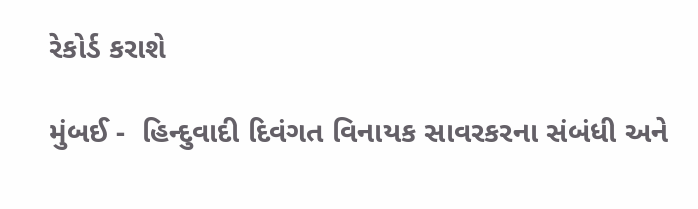રેકોર્ડ કરાશે

મુંબઈ -  હિન્દુવાદી દિવંગત વિનાયક સાવરકરના સંબંધી અને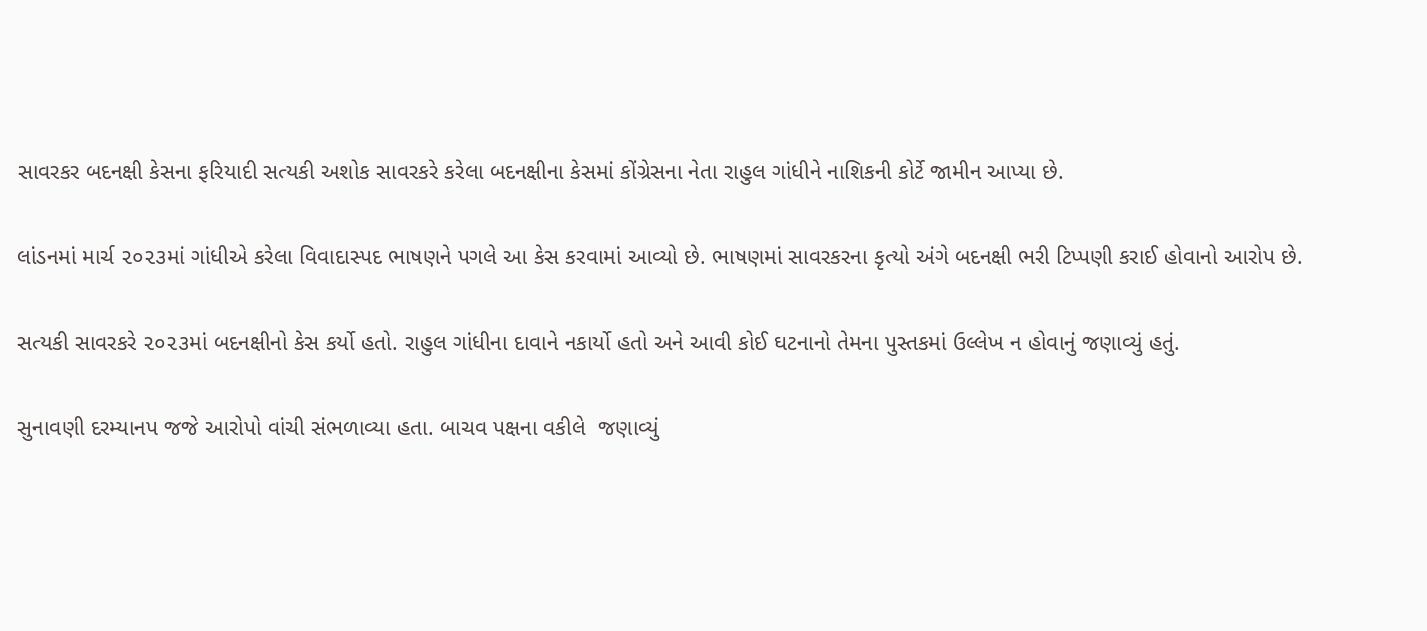સાવરકર બદનક્ષી કેસના ફરિયાદી સત્યકી અશોક સાવરકરે કરેલા બદનક્ષીના કેસમાં કોંગ્રેસના નેતા રાહુલ ગાંધીને નાશિકની કોર્ટે જામીન આપ્યા છે.

લાંડનમાં માર્ચ ૨૦૨૩માં ગાંધીએ કરેલા વિવાદાસ્પદ ભાષણને પગલે આ કેસ કરવામાં આવ્યો છે. ભાષણમાં સાવરકરના કૃત્યો અંગે બદનક્ષી ભરી ટિપ્પણી કરાઈ હોવાનો આરોપ છે.

સત્યકી સાવરકરે ૨૦૨૩માં બદનક્ષીનો કેસ કર્યો હતો. રાહુલ ગાંધીના દાવાને નકાર્યો હતો અને આવી કોઈ ઘટનાનો તેમના પુસ્તકમાં ઉલ્લેખ ન હોવાનું જણાવ્યું હતું.

સુનાવણી દરમ્યાનપ જજે આરોપો વાંચી સંભળાવ્યા હતા. બાચવ પક્ષના વકીલે  જણાવ્યું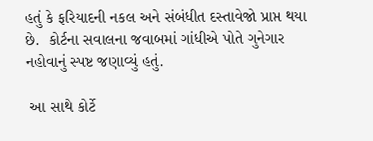હતું કે ફરિયાદની નકલ અને સંબંધીત દસ્તાવેજો પ્રાપ્ત થયા છે.  કોર્ટના સવાલના જવાબમાં ગાંધીએ પોતે ગુનેગાર નહોવાનું સ્પષ્ટ જણાવ્યું હતું.

 આ સાથે કોર્ટે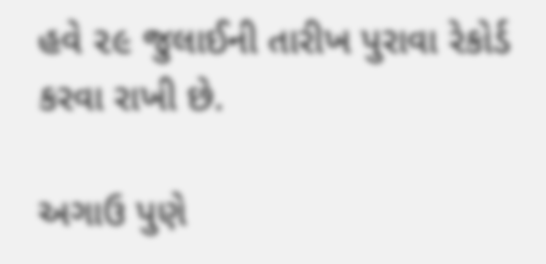હવે ૨૯ જુલાઈની તારીખ પુરાવા રેકોર્ડ કરવા રાખી છે.

અગાઉ પુણે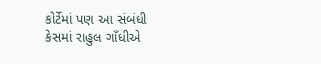કોર્ટેમાં પણ આ સંબંધી કેસમાં રાહુલ ગાઁધીએ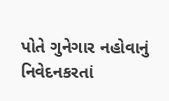પોતે ગુનેગાર નહોવાનું નિવેદનકરતાં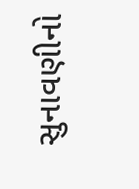સુનાવણીનો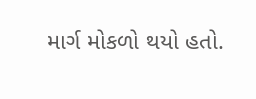માર્ગ મોકળો થયો હતો.